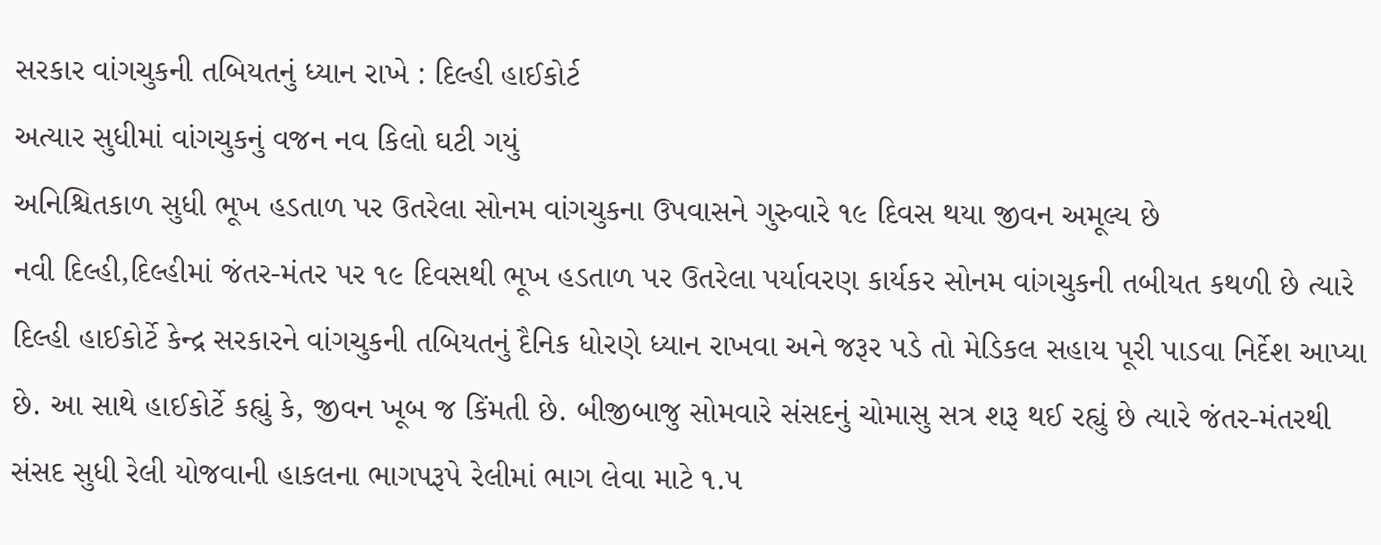સરકાર વાંગચુકની તબિયતનું ધ્યાન રાખે : દિલ્હી હાઈકોર્ટ
અત્યાર સુધીમાં વાંગચુકનું વજન નવ કિલો ઘટી ગયું
અનિશ્ચિતકાળ સુધી ભૂખ હડતાળ પર ઉતરેલા સોનમ વાંગચુકના ઉપવાસને ગુરુવારે ૧૯ દિવસ થયા જીવન અમૂલ્ય છે
નવી દિલ્હી,દિલ્હીમાં જંતર-મંતર પર ૧૯ દિવસથી ભૂખ હડતાળ પર ઉતરેલા પર્યાવરણ કાર્યકર સોનમ વાંગચુકની તબીયત કથળી છે ત્યારે દિલ્હી હાઈકોર્ટે કેન્દ્ર સરકારને વાંગચુકની તબિયતનું દૈનિક ધોરણે ધ્યાન રાખવા અને જરૂર પડે તો મેડિકલ સહાય પૂરી પાડવા નિર્દેશ આપ્યા છે. આ સાથે હાઈકોર્ટે કહ્યું કે, જીવન ખૂબ જ કિંમતી છે. બીજીબાજુ સોમવારે સંસદનું ચોમાસુ સત્ર શરૂ થઈ રહ્યું છે ત્યારે જંતર-મંતરથી સંસદ સુધી રેલી યોજવાની હાકલના ભાગપરૂપે રેલીમાં ભાગ લેવા માટે ૧.૫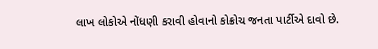લાખ લોકોએ નોંધણી કરાવી હોવાનો કોક્રોચ જનતા પાર્ટીએ દાવો છે.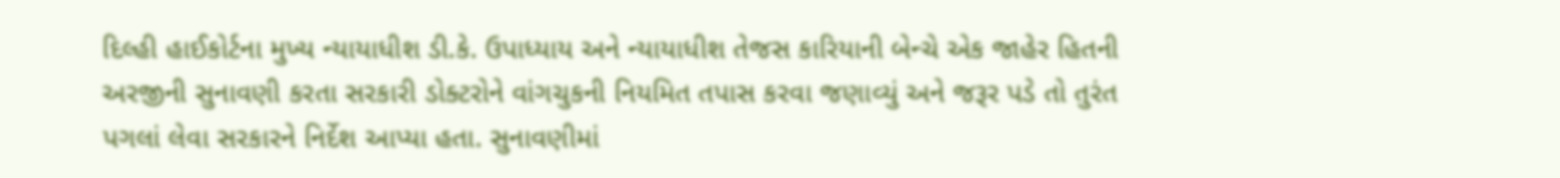દિલ્હી હાઈકોર્ટના મુખ્ય ન્યાયાધીશ ડી.કે. ઉપાધ્યાય અને ન્યાયાધીશ તેજસ કારિયાની બેન્ચે એક જાહેર હિતની અરજીની સુનાવણી કરતા સરકારી ડોક્ટરોને વાંગચુકની નિયમિત તપાસ કરવા જણાવ્યું અને જરૂર પડે તો તુરંત પગલાં લેવા સરકારને નિર્દેશ આપ્યા હતા. સુનાવણીમાં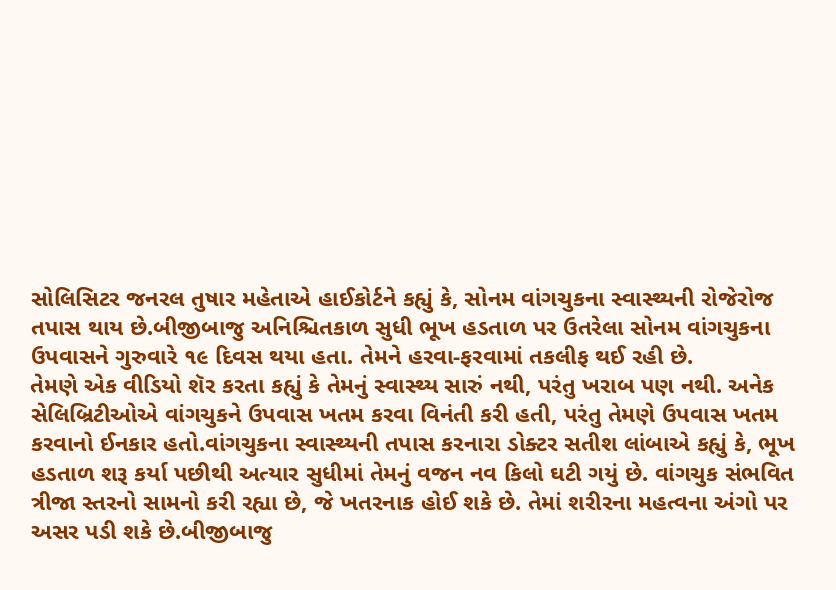સોલિસિટર જનરલ તુષાર મહેતાએ હાઈકોર્ટને કહ્યું કે, સોનમ વાંગચુકના સ્વાસ્થ્યની રોજેરોજ તપાસ થાય છે.બીજીબાજુ અનિશ્ચિતકાળ સુધી ભૂખ હડતાળ પર ઉતરેલા સોનમ વાંગચુકના ઉપવાસને ગુરુવારે ૧૯ દિવસ થયા હતા. તેમને હરવા-ફરવામાં તકલીફ થઈ રહી છે.
તેમણે એક વીડિયો શૅર કરતા કહ્યું કે તેમનું સ્વાસ્થ્ય સારું નથી, પરંતુ ખરાબ પણ નથી. અનેક સેલિબ્રિટીઓએ વાંગચુકને ઉપવાસ ખતમ કરવા વિનંતી કરી હતી, પરંતુ તેમણે ઉપવાસ ખતમ કરવાનો ઈનકાર હતો.વાંગચુકના સ્વાસ્થ્યની તપાસ કરનારા ડોક્ટર સતીશ લાંબાએ કહ્યું કે, ભૂખ હડતાળ શરૂ કર્યા પછીથી અત્યાર સુધીમાં તેમનું વજન નવ કિલો ઘટી ગયું છે. વાંગચુક સંભવિત ત્રીજા સ્તરનો સામનો કરી રહ્યા છે, જે ખતરનાક હોઈ શકે છે. તેમાં શરીરના મહત્વના અંગો પર અસર પડી શકે છે.બીજીબાજુ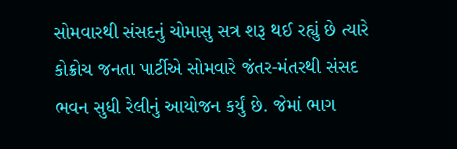સોમવારથી સંસદનું ચોમાસુ સત્ર શરૂ થઈ રહ્યું છે ત્યારે કોક્રોચ જનતા પાર્ટીએ સોમવારે જંતર-મંતરથી સંસદ ભવન સુધી રેલીનું આયોજન કર્યું છે. જેમાં ભાગ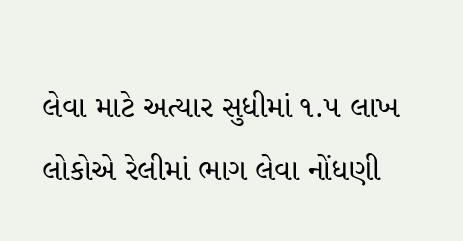લેવા માટે અત્યાર સુધીમાં ૧.૫ લાખ લોકોએ રેલીમાં ભાગ લેવા નોંધણી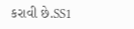કરાવી છે.SS1